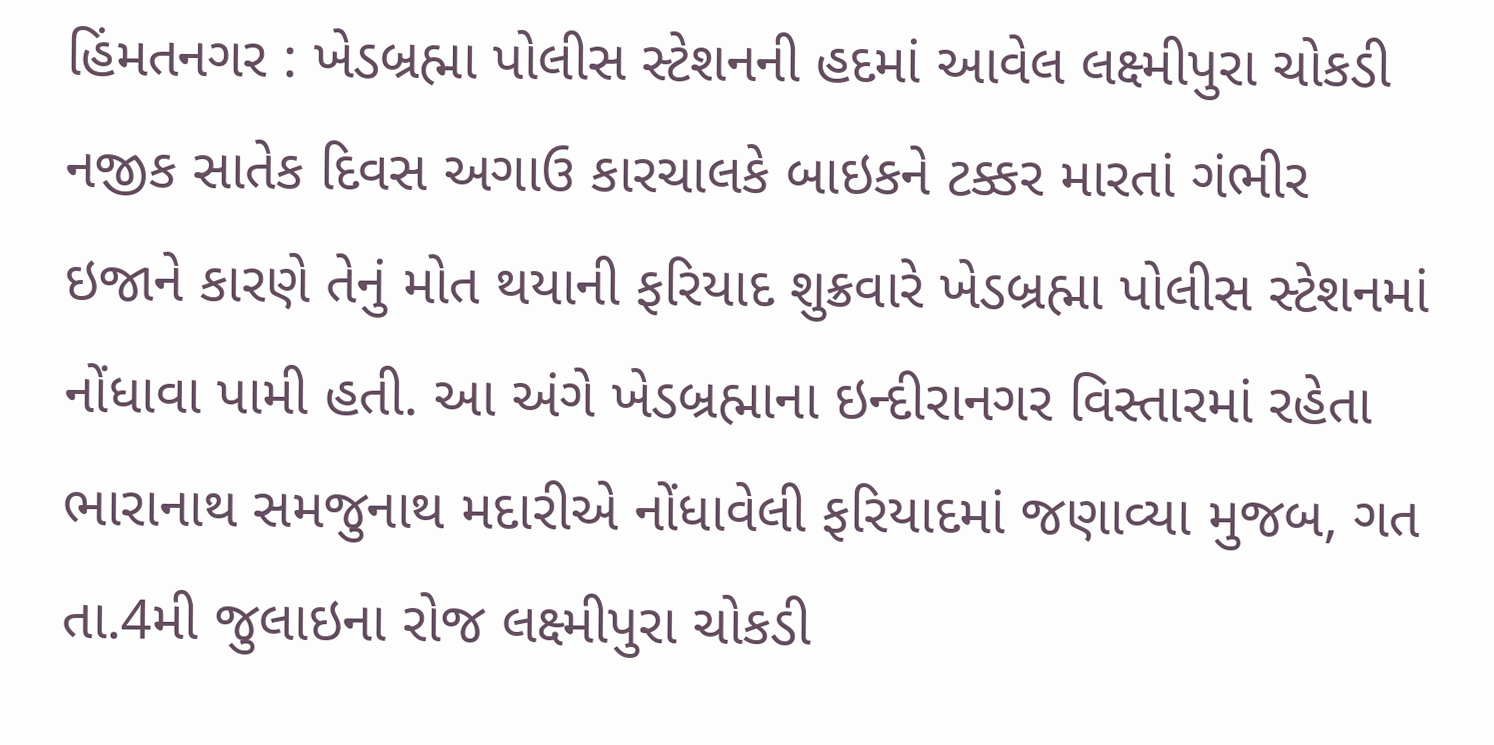હિંમતનગર : ખેડબ્રહ્મા પોલીસ સ્ટેશનની હદમાં આવેલ લક્ષ્મીપુરા ચોકડી નજીક સાતેક દિવસ અગાઉ કારચાલકે બાઇકને ટક્કર મારતાં ગંભીર ઇજાને કારણે તેનું મોત થયાની ફરિયાદ શુક્રવારે ખેડબ્રહ્મા પોલીસ સ્ટેશનમાં નોંધાવા પામી હતી. આ અંગે ખેડબ્રહ્માના ઇન્દીરાનગર વિસ્તારમાં રહેતા ભારાનાથ સમજુનાથ મદારીએ નોંધાવેલી ફરિયાદમાં જણાવ્યા મુજબ, ગત તા.4મી જુલાઇના રોજ લક્ષ્મીપુરા ચોકડી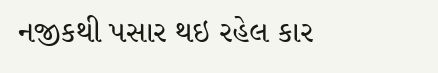નજીકથી પસાર થઇ રહેલ કાર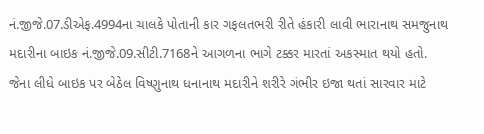નં.જીજે.07.ડીએફ.4994ના ચાલકે પોતાની કાર ગફલતભરી રીતે હંકારી લાવી ભારાનાથ સમજુનાથ મદારીના બાઇક નં.જીજે.09.સીટી.7168ને આગળના ભાગે ટક્કર મારતાં અકસ્માત થયો હતો. જેના લીધે બાઇક પર બેઠેલ વિષ્ણુનાથ ધનાનાથ મદારીને શરીરે ગંભીર ઇજા થતાં સારવાર માટે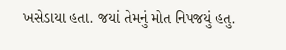ખસેડાયા હતા. જયાં તેમનું મોત નિપજયું હતુ.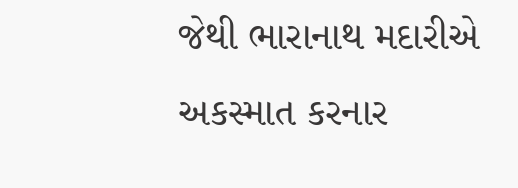જેથી ભારાનાથ મદારીએ અકસ્માત કરનાર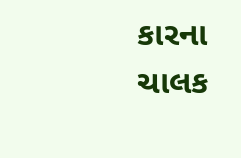કારના ચાલક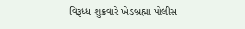વિરૂધ્ધ શુક્રવારે ખેડબ્રહ્મા પોલીસ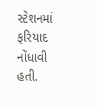સ્ટેશનમાં ફરિયાદ નોંધાવી હતી.